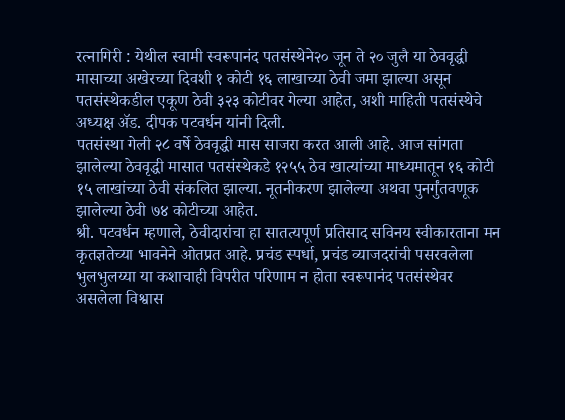रत्नागिरी : येथील स्वामी स्वरूपानंद पतसंस्थेने२० जून ते २० जुलै या ठेववृद्धी मासाच्या अखेरच्या दिवशी १ कोटी १६ लाखाच्या ठेवी जमा झाल्या असून पतसंस्थेकडील एकूण ठेवी ३२३ कोटीवर गेल्या आहेत, अशी माहिती पतसंस्थेचे अध्यक्ष ॲड. दीपक पटवर्धन यांनी दिली.
पतसंस्था गेली २८ वर्षे ठेववृद्धी मास साजरा करत आली आहे. आज सांगता झालेल्या ठेववृद्धी मासात पतसंस्थेकडे १२५५ ठेव खात्यांच्या माध्यमातून १६ कोटी १५ लाखांच्या ठेवी संकलित झाल्या. नूतनीकरण झालेल्या अथवा पुनर्गुंतवणूक झालेल्या ठेवी ७४ कोटीच्या आहेत.
श्री. पटवर्धन म्हणाले, ठेवीदारांचा हा सातत्यपूर्ण प्रतिसाद सविनय स्वीकारताना मन कृतज्ञतेच्या भावनेने ओतप्रत आहे. प्रचंड स्पर्धा, प्रचंड व्याजदरांची पसरवलेला भुलभुलय्या या कशाचाही विपरीत परिणाम न होता स्वरूपानंद पतसंस्थेवर असलेला विश्वास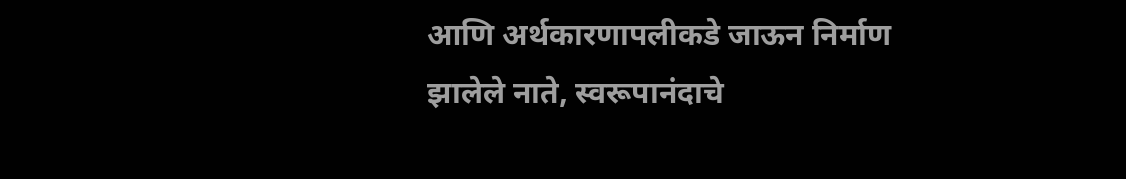आणि अर्थकारणापलीकडे जाऊन निर्माण झालेले नाते, स्वरूपानंदाचे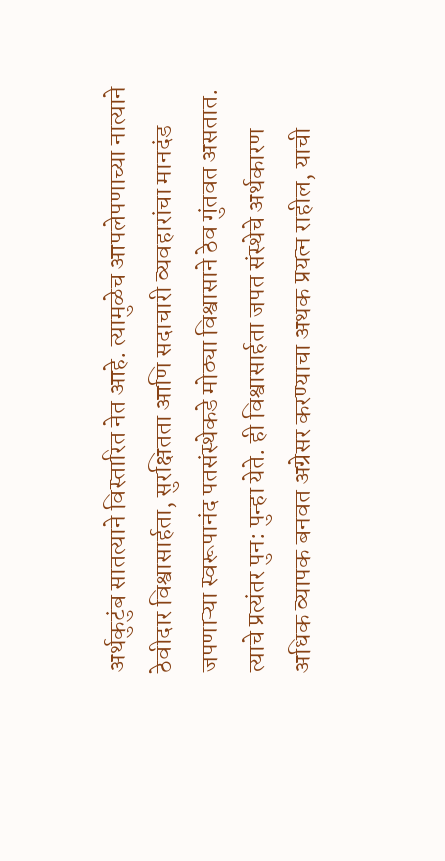अर्थकुटुंब सातत्याने विस्तारित नेत आहे. त्यामुळेच आपलेपणाच्या नात्याने ठेवीदार विश्वासार्हता, सुरक्षितता आणि सदाचारी व्यवहारांचा मानदंड जपणाऱ्या स्वरूपानंद पतसंस्थेकडे मोठ्या विश्वासाने ठेव गुंतवत असतात. त्याचे प्रत्यंतर पुन: पुन्हा येते. ही विश्वासार्हता जपत संस्थेचे अर्थकारण अधिक व्यापक बनवत अग्रेसर करण्याचा अथक प्रयत्न राहील, याची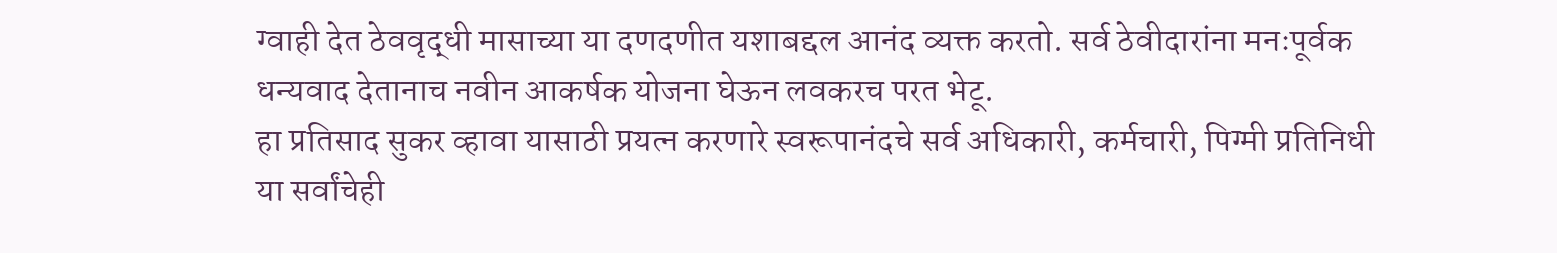ग्वाही देत ठेववृद्धी मासाच्या या दणदणीत यशाबद्दल आनंद व्यक्त करतो. सर्व ठेवीदारांना मनःपूर्वक धन्यवाद देतानाच नवीन आकर्षक योजना घेऊन लवकरच परत भेटू.
हा प्रतिसाद सुकर व्हावा यासाठी प्रयत्न करणारे स्वरूपानंदचे सर्व अधिकारी, कर्मचारी, पिग्मी प्रतिनिधी या सर्वांचेही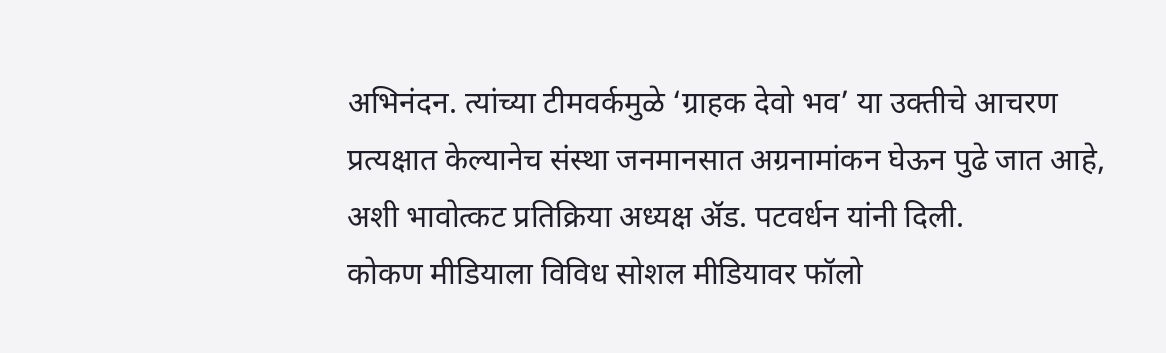अभिनंदन. त्यांच्या टीमवर्कमुळे ‘ग्राहक देवो भव’ या उक्तीचे आचरण प्रत्यक्षात केल्यानेच संस्था जनमानसात अग्रनामांकन घेऊन पुढे जात आहे, अशी भावोत्कट प्रतिक्रिया अध्यक्ष ॲड. पटवर्धन यांनी दिली.
कोकण मीडियाला विविध सोशल मीडियावर फॉलो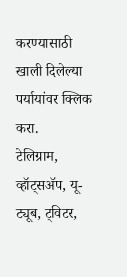करण्यासाठी खाली दिलेल्या पर्यायांवर क्लिक करा.
टेलिग्राम, व्हॉट्सॲप, यू-ट्यूब, ट्विटर,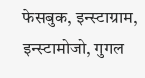फेसबुक, इन्स्टाग्राम, इन्स्टामोजो, गुगल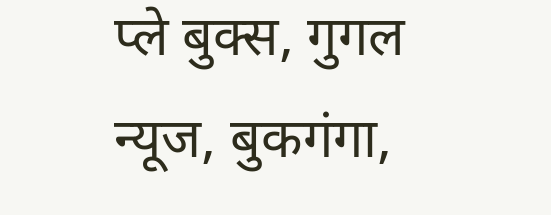प्ले बुक्स, गुगल न्यूज, बुकगंगा,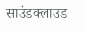साउंडक्लाउड